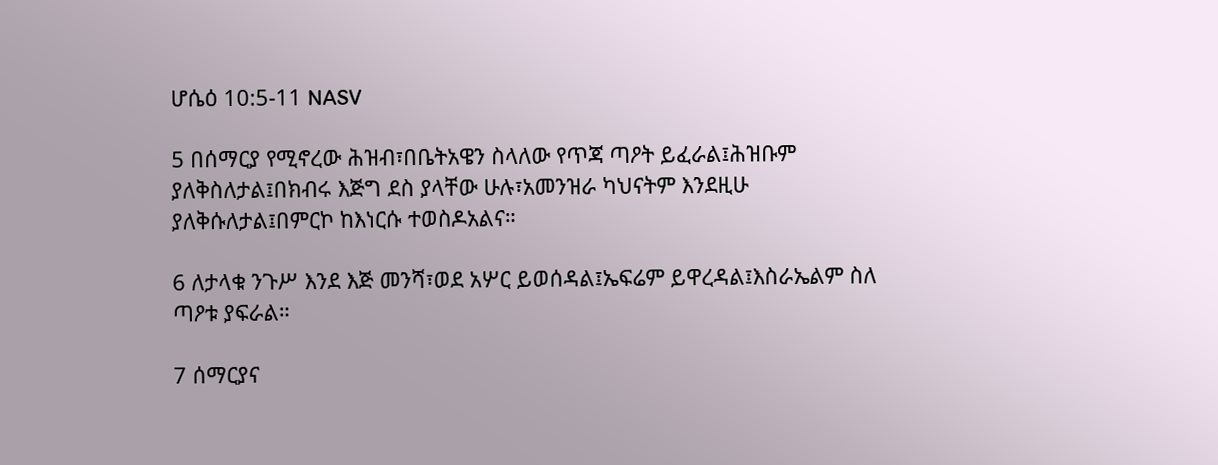ሆሴዕ 10:5-11 NASV

5 በሰማርያ የሚኖረው ሕዝብ፣በቤትአዌን ስላለው የጥጃ ጣዖት ይፈራል፤ሕዝቡም ያለቅስለታል፤በክብሩ እጅግ ደስ ያላቸው ሁሉ፣አመንዝራ ካህናትም እንደዚሁ ያለቅሱለታል፤በምርኮ ከእነርሱ ተወስዶአልና።

6 ለታላቁ ንጉሥ እንደ እጅ መንሻ፣ወደ አሦር ይወሰዳል፤ኤፍሬም ይዋረዳል፤እስራኤልም ስለ ጣዖቱ ያፍራል።

7 ሰማርያና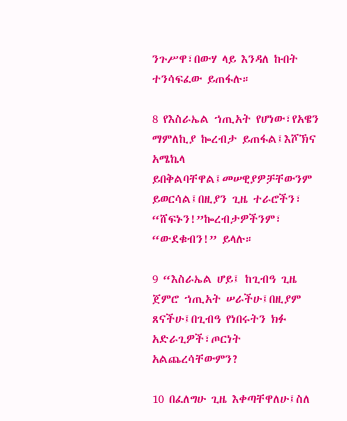ንጉሥዋ፣በውሃ ላይ እንዳለ ኩበት ተንሳፍፈው ይጠፋሉ።

8 የእስራኤል ኀጢአት የሆነው፣የአዌን ማምለኪያ ኰረብታ ይጠፋል፤እሾኽና አሜኬላ ይበቅልባቸዋል፤መሠዊያዎቻቸውንም ይወርሳል፤በዚያን ጊዜ ተራሮችን፣ “ሸፍኑን!”ኰረብታዎችንም፣ “ውደቁብን!” ይላሉ።

9 “እስራኤል ሆይ፤ ከጊብዓ ጊዜ ጀምሮ ኀጢአት ሠራችሁ፤በዚያም ጸናችሁ፤በጊብዓ የነበሩትን ክፉ አድራጊዎች፣ጦርነት አልጨረሳቸውምን?

10 በፈለግሁ ጊዜ እቀጣቸዋለሁ፤ስለ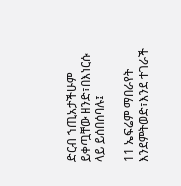ድርብ ኀጢአታችሁም ይቀጧቸው ዘንድ፣በእነርሱ ላይ ይሰበሰባሉ፤

11 ኤፍሬም ማበራየት እንደምትወድ፣እንደ ተገራች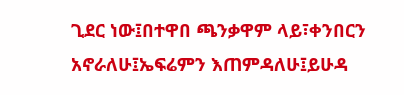ጊደር ነው፤በተዋበ ጫንቃዋም ላይ፣ቀንበርን አኖራለሁ፤ኤፍሬምን እጠምዳለሁ፤ይሁዳ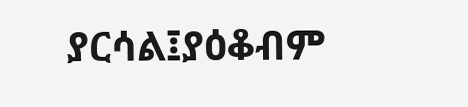ያርሳል፤ያዕቆብም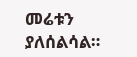መሬቱን ያለሰልሳል።